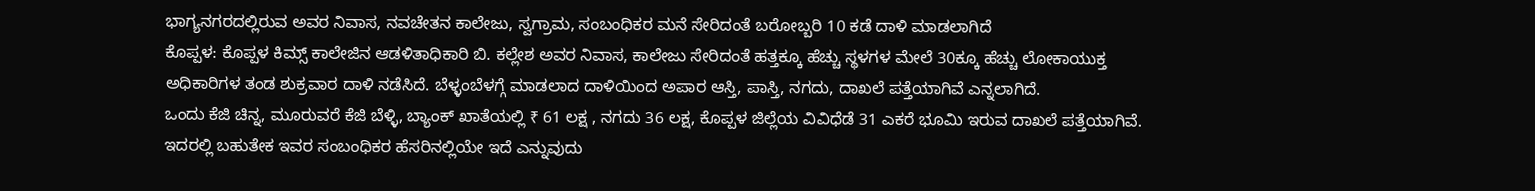ಭಾಗ್ಯನಗರದಲ್ಲಿರುವ ಅವರ ನಿವಾಸ, ನವಚೇತನ ಕಾಲೇಜು, ಸ್ವಗ್ರಾಮ, ಸಂಬಂಧಿಕರ ಮನೆ ಸೇರಿದಂತೆ ಬರೋಬ್ಬರಿ 10 ಕಡೆ ದಾಳಿ ಮಾಡಲಾಗಿದೆ
ಕೊಪ್ಪಳ: ಕೊಪ್ಪಳ ಕಿಮ್ಸ್ ಕಾಲೇಜಿನ ಆಡಳಿತಾಧಿಕಾರಿ ಬಿ. ಕಲ್ಲೇಶ ಅವರ ನಿವಾಸ, ಕಾಲೇಜು ಸೇರಿದಂತೆ ಹತ್ತಕ್ಕೂ ಹೆಚ್ಚು ಸ್ಥಳಗಳ ಮೇಲೆ 30ಕ್ಕೂ ಹೆಚ್ಚು ಲೋಕಾಯುಕ್ತ ಅಧಿಕಾರಿಗಳ ತಂಡ ಶುಕ್ರವಾರ ದಾಳಿ ನಡೆಸಿದೆ. ಬೆಳ್ಳಂಬೆಳಗ್ಗೆ ಮಾಡಲಾದ ದಾಳಿಯಿಂದ ಅಪಾರ ಆಸ್ತಿ, ಪಾಸ್ತಿ, ನಗದು, ದಾಖಲೆ ಪತ್ತೆಯಾಗಿವೆ ಎನ್ನಲಾಗಿದೆ.
ಒಂದು ಕೆಜಿ ಚಿನ್ನ, ಮೂರುವರೆ ಕೆಜಿ ಬೆಳ್ಳಿ, ಬ್ಯಾಂಕ್ ಖಾತೆಯಲ್ಲಿ ₹ 61 ಲಕ್ಷ , ನಗದು 36 ಲಕ್ಷ, ಕೊಪ್ಪಳ ಜಿಲ್ಲೆಯ ವಿವಿಧೆಡೆ 31 ಎಕರೆ ಭೂಮಿ ಇರುವ ದಾಖಲೆ ಪತ್ತೆಯಾಗಿವೆ. ಇದರಲ್ಲಿ ಬಹುತೇಕ ಇವರ ಸಂಬಂಧಿಕರ ಹೆಸರಿನಲ್ಲಿಯೇ ಇದೆ ಎನ್ನುವುದು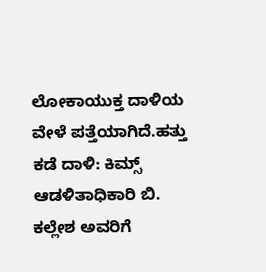ಲೋಕಾಯುಕ್ತ ದಾಳಿಯ ವೇಳೆ ಪತ್ತೆಯಾಗಿದೆ.ಹತ್ತು ಕಡೆ ದಾಳಿ: ಕಿಮ್ಸ್ ಆಡಳಿತಾಧಿಕಾರಿ ಬಿ. ಕಲ್ಲೇಶ ಅವರಿಗೆ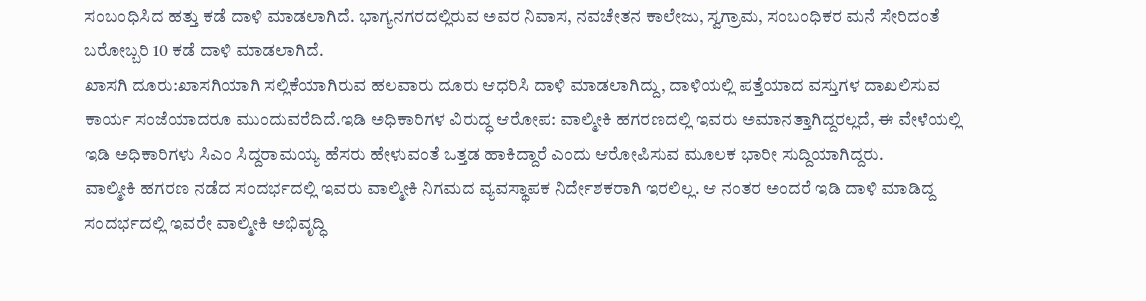ಸಂಬಂಧಿಸಿದ ಹತ್ತು ಕಡೆ ದಾಳಿ ಮಾಡಲಾಗಿದೆ. ಭಾಗ್ಯನಗರದಲ್ಲಿರುವ ಅವರ ನಿವಾಸ, ನವಚೇತನ ಕಾಲೇಜು, ಸ್ವಗ್ರಾಮ, ಸಂಬಂಧಿಕರ ಮನೆ ಸೇರಿದಂತೆ ಬರೋಬ್ಬರಿ 10 ಕಡೆ ದಾಳಿ ಮಾಡಲಾಗಿದೆ.
ಖಾಸಗಿ ದೂರು:ಖಾಸಗಿಯಾಗಿ ಸಲ್ಲಿಕೆಯಾಗಿರುವ ಹಲವಾರು ದೂರು ಆಧರಿಸಿ ದಾಳಿ ಮಾಡಲಾಗಿದ್ದು, ದಾಳಿಯಲ್ಲಿ ಪತ್ತೆಯಾದ ವಸ್ತುಗಳ ದಾಖಲಿಸುವ ಕಾರ್ಯ ಸಂಜೆಯಾದರೂ ಮುಂದುವರೆದಿದೆ.ಇಡಿ ಅಧಿಕಾರಿಗಳ ವಿರುದ್ಧ ಆರೋಪ: ವಾಲ್ಮೀಕಿ ಹಗರಣದಲ್ಲಿ ಇವರು ಅಮಾನತ್ತಾಗಿದ್ದರಲ್ಲದೆ, ಈ ವೇಳೆಯಲ್ಲಿ ಇಡಿ ಅಧಿಕಾರಿಗಳು ಸಿಎಂ ಸಿದ್ದರಾಮಯ್ಯ ಹೆಸರು ಹೇಳುವಂತೆ ಒತ್ತಡ ಹಾಕಿದ್ದಾರೆ ಎಂದು ಆರೋಪಿಸುವ ಮೂಲಕ ಭಾರೀ ಸುದ್ದಿಯಾಗಿದ್ದರು.
ವಾಲ್ಮೀಕಿ ಹಗರಣ ನಡೆದ ಸಂದರ್ಭದಲ್ಲಿ ಇವರು ವಾಲ್ಮೀಕಿ ನಿಗಮದ ವ್ಯವಸ್ಥಾಪಕ ನಿರ್ದೇಶಕರಾಗಿ ಇರಲಿಲ್ಲ. ಆ ನಂತರ ಅಂದರೆ ಇಡಿ ದಾಳಿ ಮಾಡಿದ್ದ ಸಂದರ್ಭದಲ್ಲಿ ಇವರೇ ವಾಲ್ಮೀಕಿ ಅಭಿವೃದ್ಧಿ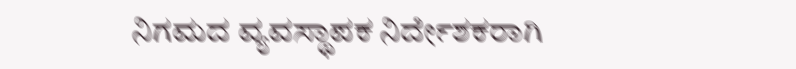ನಿಗಮದ ವ್ಯವಸ್ಥಾಪಕ ನಿರ್ದೇಶಕರಾಗಿ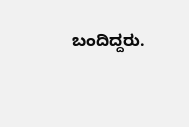ಬಂದಿದ್ದರು.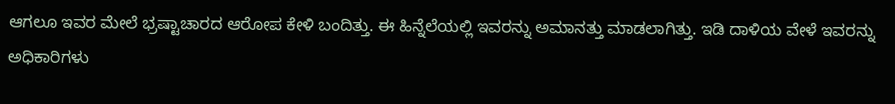ಆಗಲೂ ಇವರ ಮೇಲೆ ಭ್ರಷ್ಟಾಚಾರದ ಆರೋಪ ಕೇಳಿ ಬಂದಿತ್ತು. ಈ ಹಿನ್ನೆಲೆಯಲ್ಲಿ ಇವರನ್ನು ಅಮಾನತ್ತು ಮಾಡಲಾಗಿತ್ತು. ಇಡಿ ದಾಳಿಯ ವೇಳೆ ಇವರನ್ನು ಅಧಿಕಾರಿಗಳು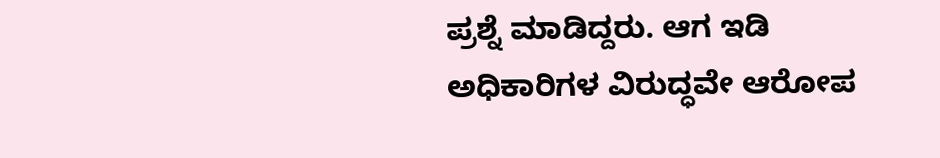ಪ್ರಶ್ನೆ ಮಾಡಿದ್ದರು. ಆಗ ಇಡಿ ಅಧಿಕಾರಿಗಳ ವಿರುದ್ಧವೇ ಆರೋಪ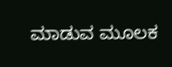ಮಾಡುವ ಮೂಲಕ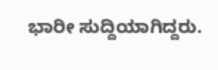ಭಾರೀ ಸುದ್ದಿಯಾಗಿದ್ದರು.